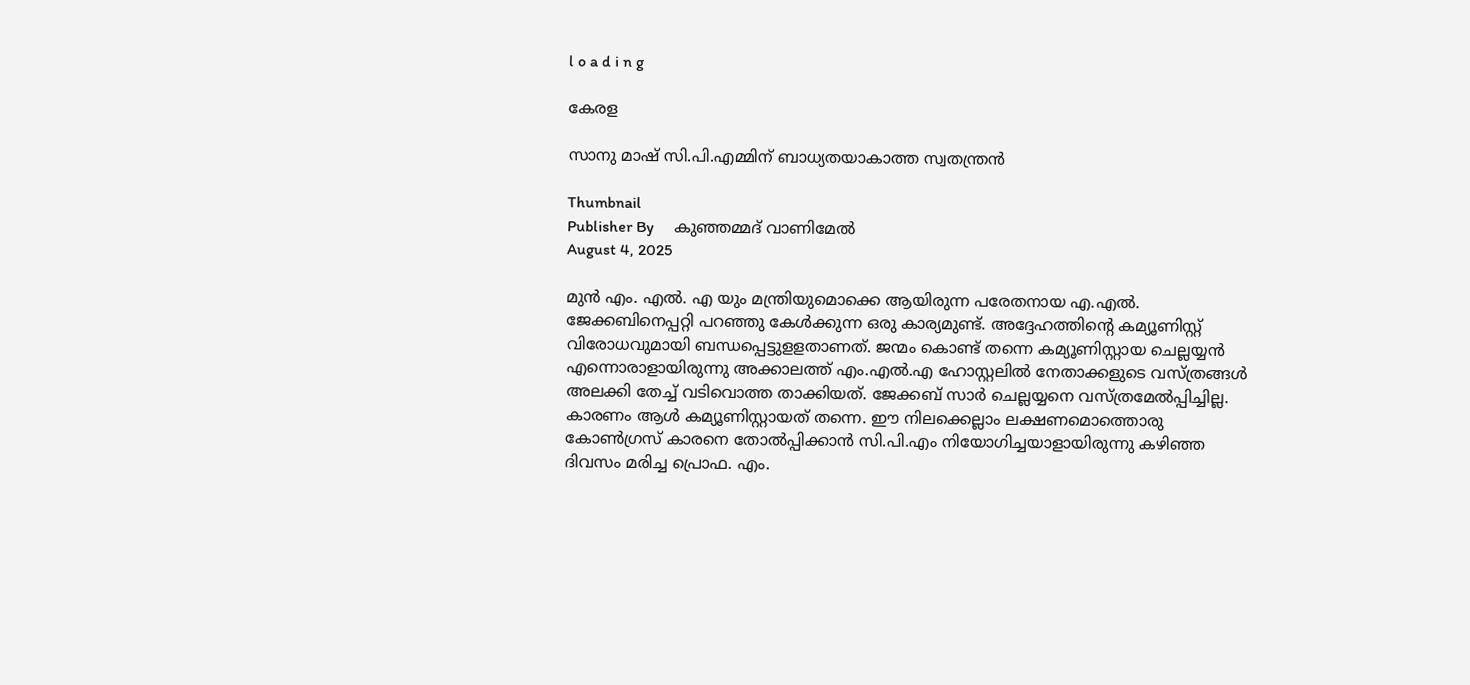l o a d i n g

കേരള

സാനു മാഷ് സി.പി.എമ്മിന് ബാധ്യതയാകാത്ത സ്വതന്ത്രന്‍

Thumbnail
Publisher By     കുഞ്ഞമ്മദ് വാണിമേല്‍
August 4, 2025

മുന്‍ എം. എല്‍. എ യും മന്ത്രിയുമൊക്കെ ആയിരുന്ന പരേതനായ എ.എല്‍. ജേക്കബിനെപ്പറ്റി പറഞ്ഞു കേള്‍ക്കുന്ന ഒരു കാര്യമുണ്ട്. അദ്ദേഹത്തിന്റെ കമ്യൂണിസ്റ്റ് വിരോധവുമായി ബന്ധപ്പെട്ടുളളതാണത്. ജന്മം കൊണ്ട് തന്നെ കമ്യൂണിസ്റ്റായ ചെല്ലയ്യന്‍ എന്നൊരാളായിരുന്നു അക്കാലത്ത് എം.എല്‍.എ ഹോസ്റ്റലില്‍ നേതാക്കളുടെ വസ്ത്രങ്ങള്‍ അലക്കി തേച്ച് വടിവൊത്ത താക്കിയത്. ജേക്കബ് സാര്‍ ചെല്ലയ്യനെ വസ്ത്രമേല്‍പ്പിച്ചില്ല. കാരണം ആള്‍ കമ്യൂണിസ്റ്റായത് തന്നെ. ഈ നിലക്കെല്ലാം ലക്ഷണമൊത്തൊരു കോണ്‍ഗ്രസ് കാരനെ തോല്‍പ്പിക്കാന്‍ സി.പി.എം നിയോഗിച്ചയാളായിരുന്നു കഴിഞ്ഞ ദിവസം മരിച്ച പ്രൊഫ. എം.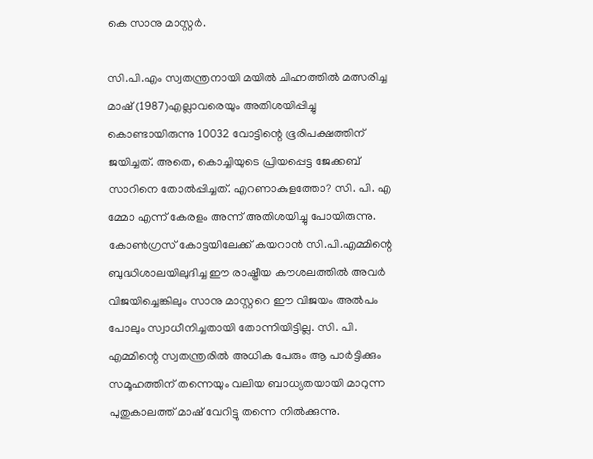കെ സാനു മാസ്റ്റര്‍.

സി.പി.എം സ്വതന്ത്രനായി മയില്‍ ചിഹ്നത്തില്‍ മത്സരിച്ച മാഷ് (1987)എല്ലാവരെയും അതിശയിപ്പിച്ചു കൊണ്ടായിരുന്നു 10032 വോട്ടിന്റെ ഭൂരിപക്ഷത്തിന് ജയിച്ചത്. അതെ, കൊച്ചിയുടെ പ്രിയപ്പെട്ട ജേക്കബ് സാറിനെ തോല്‍പ്പിച്ചത്. എറണാകുളത്തോ? സി. പി. എ മ്മോ എന്ന് കേരളം അന്ന് അതിശയിച്ചു പോയിരുന്നു. കോണ്‍ഗ്രസ് കോട്ടയിലേക്ക് കയറാന്‍ സി.പി.എമ്മിന്റെ ബുദ്ധിശാലയിലുദിച്ച ഈ രാഷ്ട്രീയ കൗശലത്തില്‍ അവര്‍ വിജയിച്ചെങ്കിലും സാനു മാസ്റ്ററെ ഈ വിജയം അല്‍പം പോലും സ്വാധീനിച്ചതായി തോന്നിയിട്ടില്ല. സി. പി. എമ്മിന്റെ സ്വതന്ത്രരില്‍ അധിക പേരും ആ പാര്‍ട്ടിക്കും സമൂഹത്തിന് തന്നെയും വലിയ ബാധ്യതയായി മാറുന്ന പുതുകാലത്ത് മാഷ് വേറിട്ടു തന്നെ നില്‍ക്കുന്നു.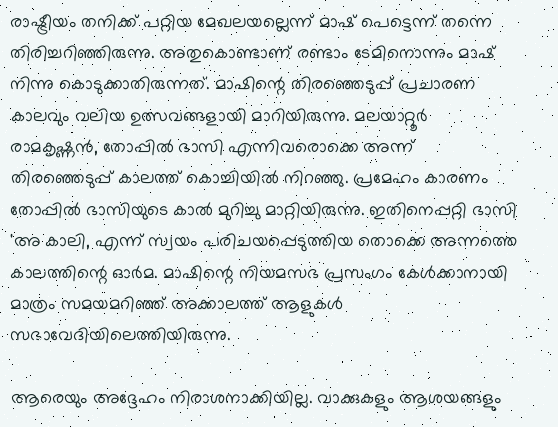രാഷ്ട്രീയം തനിക്ക് പറ്റിയ മേഖലയല്ലെന്ന് മാഷ് പെട്ടെന്ന് തന്നെ തിരിച്ചറിഞ്ഞിരുന്നു. അതുകൊണ്ടാണ് രണ്ടാം ടേമിനൊന്നും മാഷ് നിന്നു കൊടുക്കാതിരുന്നത്. മാഷിന്റെ തിരഞ്ഞെടുപ്പ് പ്രചാരണ കാലവും വലിയ ഉത്സവങ്ങളായി മാറിയിരുന്നു. മലയാറ്റൂര്‍ രാമകൃഷ്ണന്‍, തോപ്പില്‍ ഭാസി എന്നിവരൊക്കെ അന്ന് തിരഞ്ഞെടുപ്പ് കാലത്ത് കൊച്ചിയില്‍ നിറഞ്ഞു. പ്രമേഹം കാരണം തോപ്പില്‍ ഭാസിയുടെ കാല്‍ മുറിച്ചു മാറ്റിയിരുന്നു. ഇതിനെപ്പറ്റി ഭാസി 'അ കാലി, എന്ന് സ്വയം പരിചയപ്പെടുത്തിയ തൊക്കെ അന്നത്തെ കാലത്തിന്റെ ഓര്‍മ. മാഷിന്റെ നിയമസഭ പ്രസംഗം കേള്‍ക്കാനായി മാത്രം സമയമറിഞ്ഞ് അക്കാലത്ത് ആളുകള്‍ സഭാവേദിയിലെത്തിയിരുന്നു.

ആരെയും അദ്ദേഹം നിരാശനാക്കിയില്ല. വാക്കുകളും ആശയങ്ങളും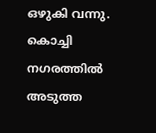ഒഴുകി വന്നു. കൊച്ചി നഗരത്തില്‍ അടുത്ത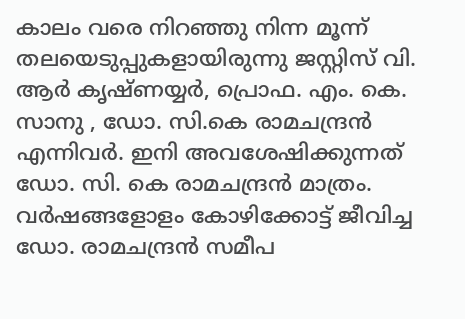കാലം വരെ നിറഞ്ഞു നിന്ന മൂന്ന് തലയെടുപ്പുകളായിരുന്നു ജസ്റ്റിസ് വി. ആര്‍ കൃഷ്ണയ്യര്‍, പ്രൊഫ. എം. കെ. സാനു , ഡോ. സി.കെ രാമചന്ദ്രന്‍ എന്നിവര്‍. ഇനി അവശേഷിക്കുന്നത് ഡോ. സി. കെ രാമചന്ദ്രന്‍ മാത്രം. വര്‍ഷങ്ങളോളം കോഴിക്കോട്ട് ജീവിച്ച ഡോ. രാമചന്ദ്രന്‍ സമീപ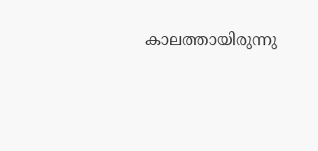കാലത്തായിരുന്നു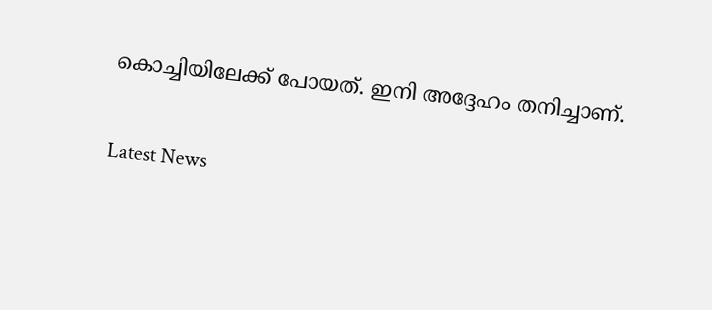കൊച്ചിയിലേക്ക് പോയത്. ഇനി അദ്ദേഹം തനിച്ചാണ്.

Latest News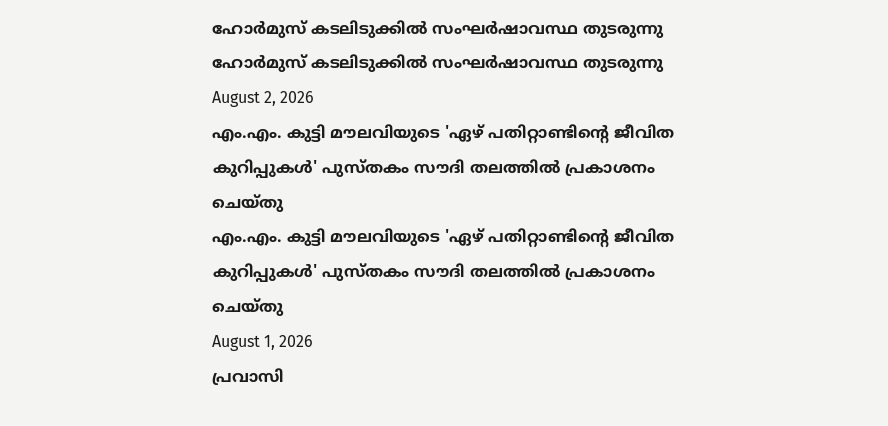ഹോര്‍മുസ് കടലിടുക്കില്‍ സംഘര്‍ഷാവസ്ഥ തുടരുന്നു
ഹോര്‍മുസ് കടലിടുക്കില്‍ സംഘര്‍ഷാവസ്ഥ തുടരുന്നു
August 2, 2026
എം.എം. കുട്ടി മൗലവിയുടെ 'ഏഴ് പതിറ്റാണ്ടിന്റെ ജീവിത കുറിപ്പുകള്‍' പുസ്തകം സൗദി തലത്തില്‍ പ്രകാശനം ചെയ്തു
എം.എം. കുട്ടി മൗലവിയുടെ 'ഏഴ് പതിറ്റാണ്ടിന്റെ ജീവിത കുറിപ്പുകള്‍' പുസ്തകം സൗദി തലത്തില്‍ പ്രകാശനം ചെയ്തു
August 1, 2026
പ്രവാസി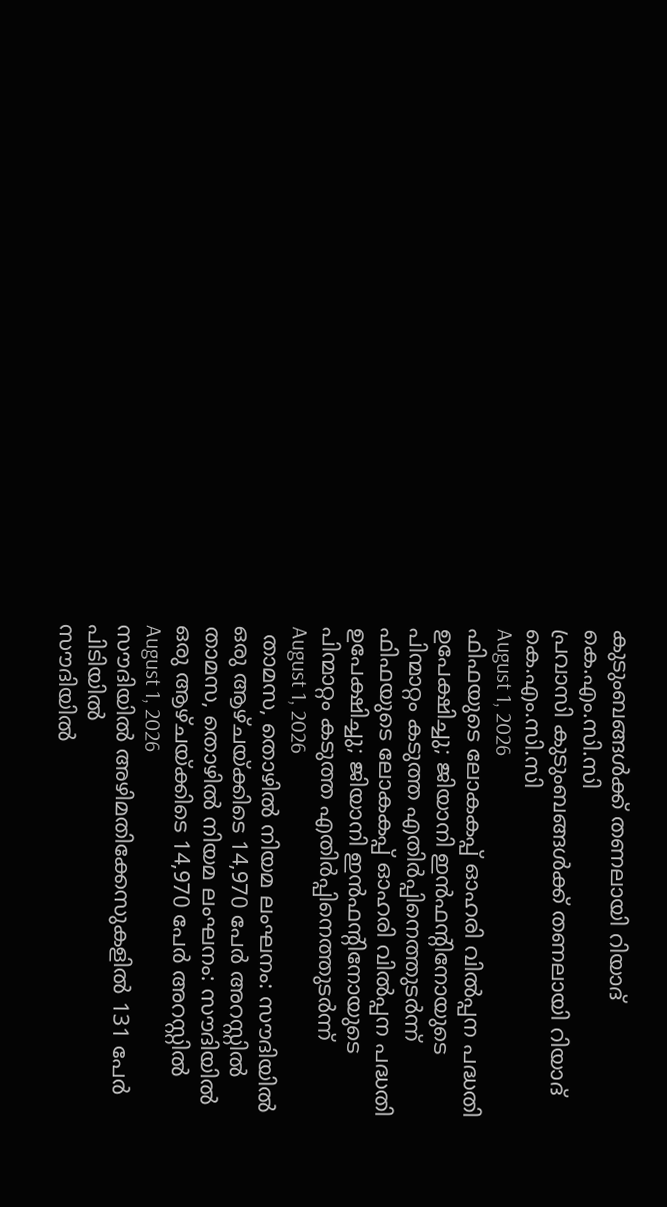കുടുംബങ്ങള്‍ക്ക് തണലായി റിയാദ് കെ.എം.സി.സി
പ്രവാസി കുടുംബങ്ങള്‍ക്ക് തണലായി റിയാദ് കെ.എം.സി.സി
August 1, 2026
ഫിഫയുടെ ലോകകപ്പ് ഓഹരി വില്‍പ്പന പദ്ധതി ഉപേക്ഷിച്ചു; ജിയാനി ഇന്‍ഫന്റിനോയുടെ പിന്മാറ്റം കടുത്ത എതിര്‍പ്പിനെത്തുടര്‍ന്ന്
ഫിഫയുടെ ലോകകപ്പ് ഓഹരി വില്‍പ്പന പദ്ധതി ഉപേക്ഷിച്ചു; ജിയാനി ഇന്‍ഫന്റിനോയുടെ പിന്മാറ്റം കടുത്ത എതിര്‍പ്പിനെത്തുടര്‍ന്ന്
August 1, 2026
 താമസ, തൊഴില്‍ നിയമ ലംഘനം: സൗദിയില്‍ ഒരു ആഴ്ചയ്ക്കിടെ 14,970 പേര്‍ അറസ്റ്റില്‍
താമസ, തൊഴില്‍ നിയമ ലംഘനം: സൗദിയില്‍ ഒരു ആഴ്ചയ്ക്കിടെ 14,970 പേര്‍ അറസ്റ്റില്‍
August 1, 2026
സൗദിയില്‍ അഴിമതിക്കേസുകളില്‍ 131 പേര്‍ പിടിയില്‍
സൗദിയില്‍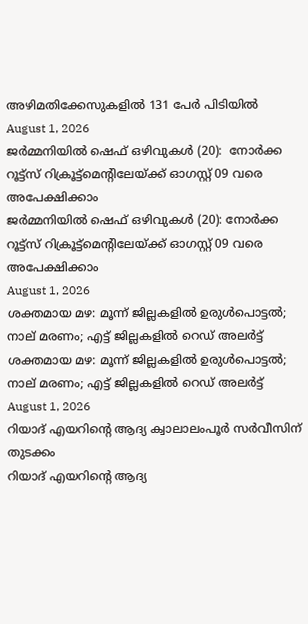അഴിമതിക്കേസുകളില്‍ 131 പേര്‍ പിടിയില്‍
August 1, 2026
ജര്‍മ്മനിയില്‍ ഷെഫ് ഒഴിവുകള്‍ (20):  നോര്‍ക്ക റൂട്ട്സ് റിക്രൂട്ട്മെന്റിലേയ്ക്ക് ഓഗസ്റ്റ് 09 വരെ അപേക്ഷിക്കാം
ജര്‍മ്മനിയില്‍ ഷെഫ് ഒഴിവുകള്‍ (20): നോര്‍ക്ക റൂട്ട്സ് റിക്രൂട്ട്മെന്റിലേയ്ക്ക് ഓഗസ്റ്റ് 09 വരെ അപേക്ഷിക്കാം
August 1, 2026
ശക്തമായ മഴ: മൂന്ന് ജില്ലകളിൽ ഉരുൾപൊട്ടൽ; നാല് മരണം; എട്ട് ജില്ലകളിൽ റെഡ് അലർട്ട്
ശക്തമായ മഴ: മൂന്ന് ജില്ലകളിൽ ഉരുൾപൊട്ടൽ; നാല് മരണം; എട്ട് ജില്ലകളിൽ റെഡ് അലർട്ട്
August 1, 2026
റിയാദ് എയറിന്റെ ആദ്യ ക്വാലാലംപൂര്‍ സര്‍വീസിന് തുടക്കം
റിയാദ് എയറിന്റെ ആദ്യ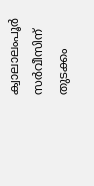ക്വാലാലംപൂര്‍ സര്‍വീസിന് തുടക്കം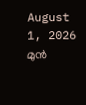August 1, 2026
മുന്‍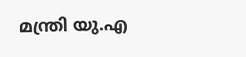മന്ത്രി യു.എ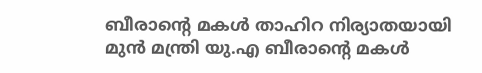ബീരാന്റെ മകള്‍ താഹിറ നിര്യാതയായി
മുന്‍ മന്ത്രി യു.എ ബീരാന്റെ മകള്‍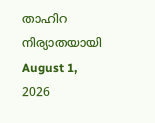താഹിറ നിര്യാതയായി
August 1, 2026